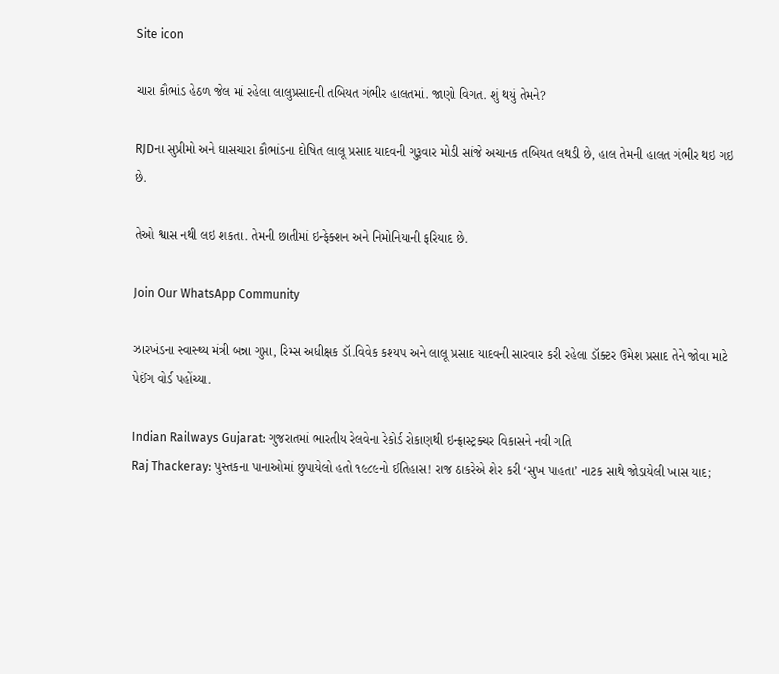Site icon

ચારા કૌભાંડ હેઠળ જેલ માં રહેલા લાલુપ્રસાદની તબિયત ગંભીર હાલતમાં. જાણો વિગત. શું થયું તેમને?

RJDના સુપ્રીમો અને ઘાસચારા કૌભાંડના દોષિત લાલૂ પ્રસાદ યાદવની ગુરૂવાર મોડી સાંજે અચાનક તબિયત લથડી છે, હાલ તેમની હાલત ગંભીર થઇ ગઇ છે.

તેઓ શ્વાસ નથી લઇ શકતા. તેમની છાતીમાં ઇન્ફેક્શન અને નિમોનિયાની ફરિયાદ છે.

Join Our WhatsApp Community

ઝારખંડના સ્વાસ્થ્ય મંત્રી બન્ના ગુપ્તા, રિમ્સ અધીક્ષક ડૉ.વિવેક કશ્યપ અને લાલૂ પ્રસાદ યાદવની સારવાર કરી રહેલા ડૉક્ટર ઉમેશ પ્રસાદ તેને જોવા માટે પેઈંગ વોર્ડ પહોંચ્યા.

Indian Railways Gujarat: ગુજરાતમાં ભારતીય રેલવેના રેકોર્ડ રોકાણથી ઇન્ફ્રાસ્ટ્રક્ચર વિકાસને નવી ગતિ
Raj Thackeray: પુસ્તકના પાનાઓમાં છુપાયેલો હતો ૧૯૮૯નો ઈતિહાસ! રાજ ઠાકરેએ શેર કરી ‘સુખ પાહતા’ નાટક સાથે જોડાયેલી ખાસ યાદ;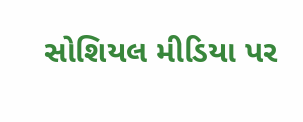સોશિયલ મીડિયા પર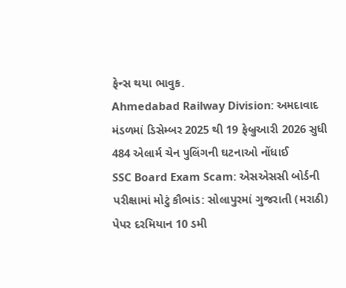ફેન્સ થયા ભાવુક.
Ahmedabad Railway Division: અમદાવાદ મંડળમાં ડિસેમ્બર 2025 થી 19 ફેબ્રુઆરી 2026 સુધી 484 એલાર્મ ચેન પુલિંગની ઘટનાઓ નોંધાઈ
SSC Board Exam Scam: એસએસસી બોર્ડની પરીક્ષામાં મોટું કૌભાંડ: સોલાપુરમાં ગુજરાતી (મરાઠી) પેપર દરમિયાન 10 ડમી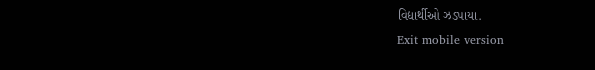વિદ્યાર્થીઓ ઝડપાયા.
Exit mobile version